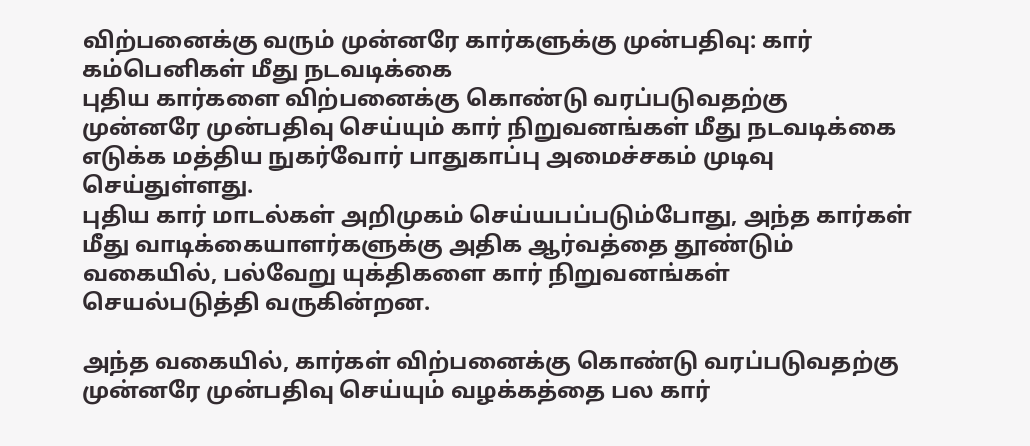விற்பனைக்கு வரும் முன்னரே கார்களுக்கு முன்பதிவு: கார் கம்பெனிகள் மீது நடவடிக்கை
புதிய கார்களை விற்பனைக்கு கொண்டு வரப்படுவதற்கு முன்னரே முன்பதிவு செய்யும் கார் நிறுவனங்கள் மீது நடவடிக்கை எடுக்க மத்திய நுகர்வோர் பாதுகாப்பு அமைச்சகம் முடிவு செய்துள்ளது.
புதிய கார் மாடல்கள் அறிமுகம் செய்யபப்படும்போது, அந்த கார்கள் மீது வாடிக்கையாளர்களுக்கு அதிக ஆர்வத்தை தூண்டும் வகையில், பல்வேறு யுக்திகளை கார் நிறுவனங்கள் செயல்படுத்தி வருகின்றன.

அந்த வகையில், கார்கள் விற்பனைக்கு கொண்டு வரப்படுவதற்கு முன்னரே முன்பதிவு செய்யும் வழக்கத்தை பல கார்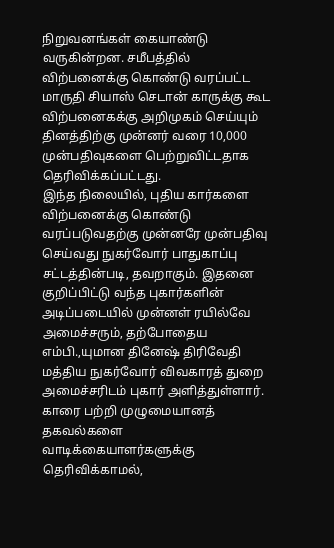நிறுவனங்கள் கையாண்டு வருகின்றன. சமீபத்தில் விற்பனைக்கு கொண்டு வரப்பட்ட மாருதி சியாஸ் செடான் காருக்கு கூட விற்பனைகக்கு அறிமுகம் செய்யும் தினத்திற்கு முன்னர் வரை 10,000 முன்பதிவுகளை பெற்றுவிட்டதாக தெரிவிக்கப்பட்டது.
இந்த நிலையில், புதிய கார்களை விற்பனைக்கு கொண்டு வரப்படுவதற்கு முன்னரே முன்பதிவு செய்வது நுகர்வோர் பாதுகாப்பு சட்டத்தின்படி, தவறாகும். இதனை குறிப்பிட்டு வந்த புகார்களின் அடிப்படையில் முன்னள் ரயில்வே அமைச்சரும், தற்போதைய எம்பி.,யுமான தினேஷ் திரிவேதி மத்திய நுகர்வோர் விவகாரத் துறை அமைச்சரிடம் புகார் அளித்துள்ளார்.
காரை பற்றி முழுமையானத் தகவல்களை வாடிக்கையாளர்களுக்கு தெரிவிக்காமல்,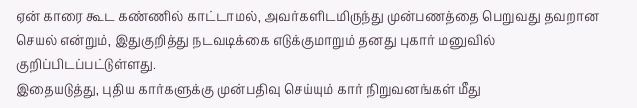ஏன் காரை கூட கண்ணில் காட்டாமல், அவர்களிடமிருந்து முன்பணத்தை பெறுவது தவறான செயல் என்றும், இதுகுறித்து நடவடிக்கை எடுக்குமாறும் தனது புகார் மனுவில் குறிப்பிடப்பட்டுள்ளது.
இதையடுத்து, புதிய கார்களுக்கு முன்பதிவு செய்யும் கார் நிறுவனங்கள் மீது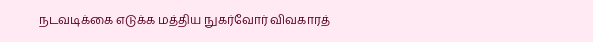நடவடிக்கை எடுக்க மத்திய நுகர்வோர் விவகாரத்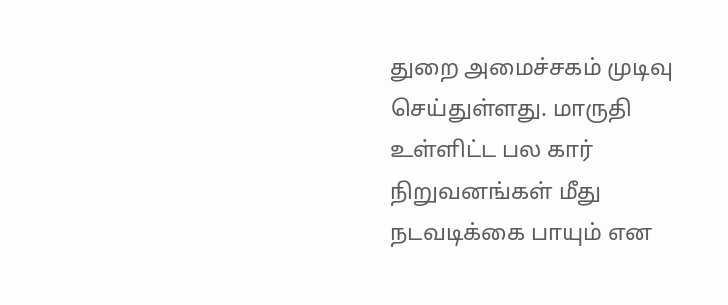துறை அமைச்சகம் முடிவு செய்துள்ளது. மாருதி உள்ளிட்ட பல கார் நிறுவனங்கள் மீது நடவடிக்கை பாயும் என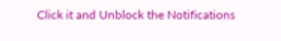Click it and Unblock the Notifications